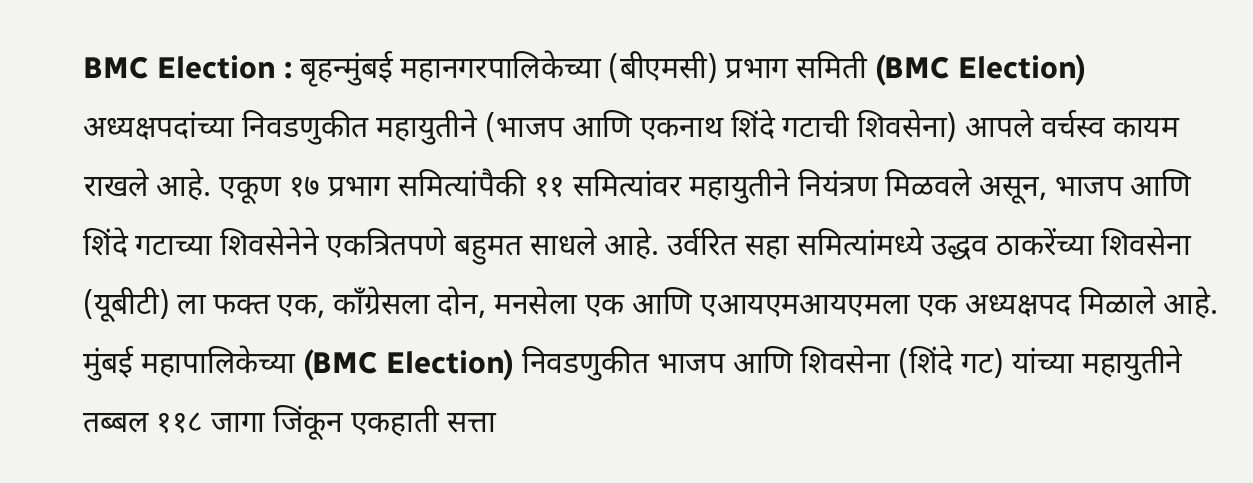BMC Election : बृहन्मुंबई महानगरपालिकेच्या (बीएमसी) प्रभाग समिती (BMC Election) अध्यक्षपदांच्या निवडणुकीत महायुतीने (भाजप आणि एकनाथ शिंदे गटाची शिवसेना) आपले वर्चस्व कायम राखले आहे. एकूण १७ प्रभाग समित्यांपैकी ११ समित्यांवर महायुतीने नियंत्रण मिळवले असून, भाजप आणि शिंदे गटाच्या शिवसेनेने एकत्रितपणे बहुमत साधले आहे. उर्वरित सहा समित्यांमध्ये उद्धव ठाकरेंच्या शिवसेना (यूबीटी) ला फक्त एक, काँग्रेसला दोन, मनसेला एक आणि एआयएमआयएमला एक अध्यक्षपद मिळाले आहे. मुंबई महापालिकेच्या (BMC Election) निवडणुकीत भाजप आणि शिवसेना (शिंदे गट) यांच्या महायुतीने तब्बल ११८ जागा जिंकून एकहाती सत्ता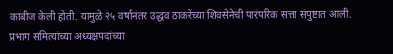काबीज केली होती. यामुळे २५ वर्षांनंतर उद्धव ठाकरेंच्या शिवसेनेची पारंपरिक सत्ता संपुष्टात आली. प्रभाग समित्यांच्या अध्यक्षपदांच्या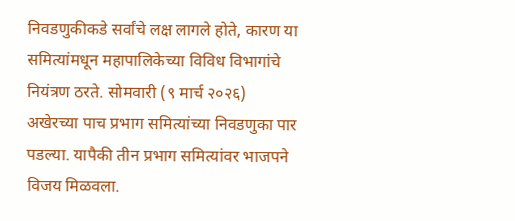निवडणुकीकडे सर्वांचे लक्ष लागले होते, कारण या समित्यांमधून महापालिकेच्या विविध विभागांचे नियंत्रण ठरते. सोमवारी (९ मार्च २०२६) अखेरच्या पाच प्रभाग समित्यांच्या निवडणुका पार पडल्या. यापैकी तीन प्रभाग समित्यांवर भाजपने विजय मिळवला.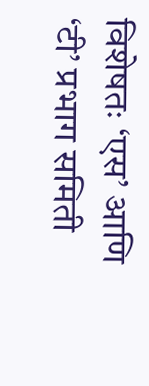विशेषतः ‘एस’ आणि ‘टी’ प्रभाग समिती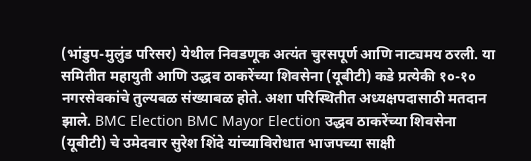(भांडुप-मुलुंड परिसर) येथील निवडणूक अत्यंत चुरसपूर्ण आणि नाट्यमय ठरली. या समितीत महायुती आणि उद्धव ठाकरेंच्या शिवसेना (यूबीटी) कडे प्रत्येकी १०-१० नगरसेवकांचे तुल्यबळ संख्याबळ होते. अशा परिस्थितीत अध्यक्षपदासाठी मतदान झाले. BMC Election BMC Mayor Election उद्धव ठाकरेंच्या शिवसेना (यूबीटी) चे उमेदवार सुरेश शिंदे यांच्याविरोधात भाजपच्या साक्षी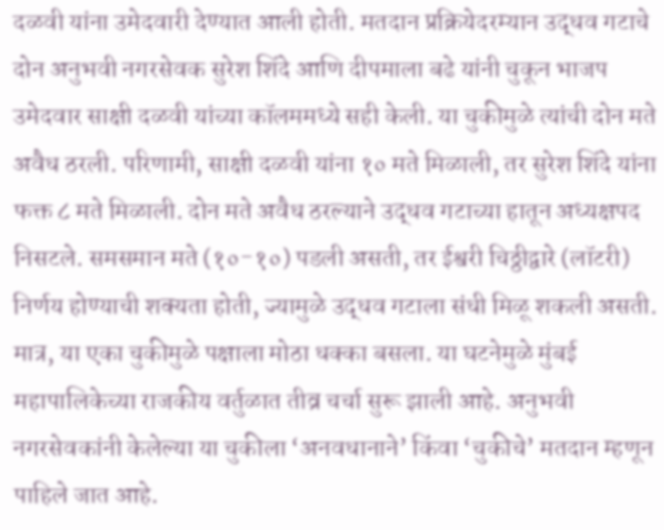दळवी यांना उमेदवारी देण्यात आली होती. मतदान प्रक्रियेदरम्यान उद्धव गटाचे दोन अनुभवी नगरसेवक सुरेश शिंदे आणि दीपमाला बढे यांनी चुकून भाजप उमेदवार साक्षी दळवी यांच्या कॉलममध्ये सही केली. या चुकीमुळे त्यांची दोन मते अवैध ठरली. परिणामी, साक्षी दळवी यांना १० मते मिळाली, तर सुरेश शिंदे यांना फक्त ८ मते मिळाली. दोन मते अवैध ठरल्याने उद्धव गटाच्या हातून अध्यक्षपद निसटले. समसमान मते (१०-१०) पडली असती, तर ईश्वरी चिठ्ठीद्वारे (लॉटरी) निर्णय होण्याची शक्यता होती, ज्यामुळे उद्धव गटाला संधी मिळू शकली असती. मात्र, या एका चुकीमुळे पक्षाला मोठा धक्का बसला. या घटनेमुळे मुंबई महापालिकेच्या राजकीय वर्तुळात तीव्र चर्चा सुरू झाली आहे. अनुभवी नगरसेवकांनी केलेल्या या चुकीला ‘अनवधानाने’ किंवा ‘चुकीचे’ मतदान म्हणून पाहिले जात आहे.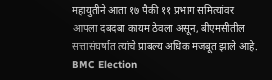महायुतीने आता १७ पैकी ११ प्रभाग समित्यांवर आपला दबदबा कायम ठेवला असून, बीएमसीतील सत्तासंघर्षात त्यांचे प्राबल्य अधिक मजबूत झाले आहे. BMC Election